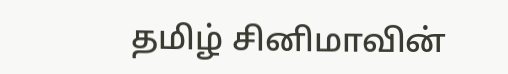தமிழ் சினிமாவின்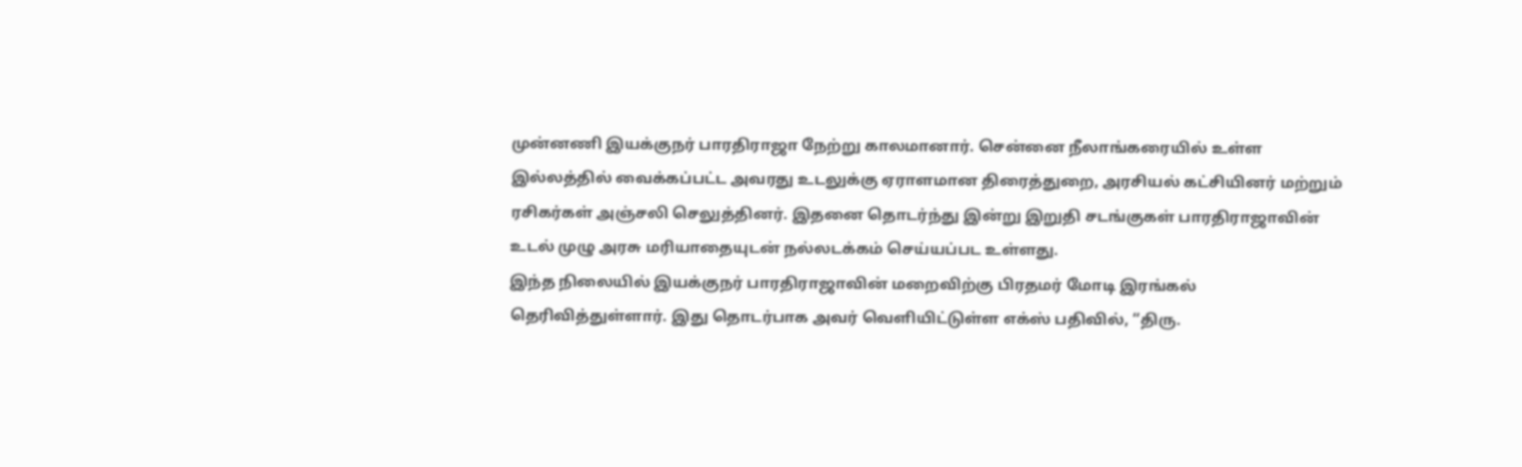முன்னணி இயக்குநர் பாரதிராஜா நேற்று காலமானார். சென்னை நீலாங்கரையில் உள்ள இல்லத்தில் வைக்கப்பட்ட அவரது உடலுக்கு ஏராளமான திரைத்துறை, அரசியல் கட்சியினர் மற்றும் ரசிகர்கள் அஞ்சலி செலுத்தினர். இதனை தொடர்ந்து இன்று இறுதி சடங்குகள் பாரதிராஜாவின் உடல் முழு அரசு மரியாதையுடன் நல்லடக்கம் செய்யப்பட உள்ளது.
இந்த நிலையில் இயக்குநர் பாரதிராஜாவின் மறைவிற்கு பிரதமர் மோடி இரங்கல் தெரிவித்துள்ளார். இது தொடர்பாக அவர் வெளியிட்டுள்ள எக்ஸ் பதிவில், “திரு.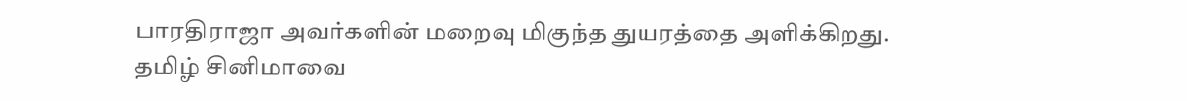பாரதிராஜா அவர்களின் மறைவு மிகுந்த துயரத்தை அளிக்கிறது. தமிழ் சினிமாவை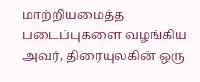மாற்றியமைத்த படைப்புகளை வழங்கிய அவர், திரையுலகின் ஒரு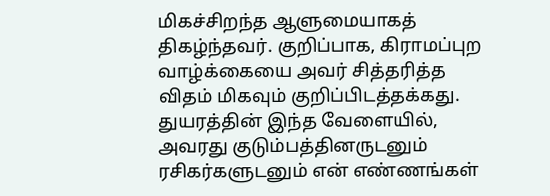மிகச்சிறந்த ஆளுமையாகத் திகழ்ந்தவர். குறிப்பாக, கிராமப்புற வாழ்க்கையை அவர் சித்தரித்த விதம் மிகவும் குறிப்பிடத்தக்கது. துயரத்தின் இந்த வேளையில், அவரது குடும்பத்தினருடனும் ரசிகர்களுடனும் என் எண்ணங்கள்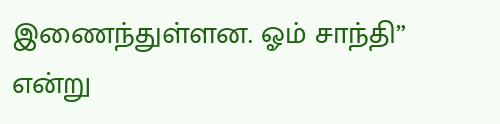இணைந்துள்ளன. ஓம் சாந்தி” என்று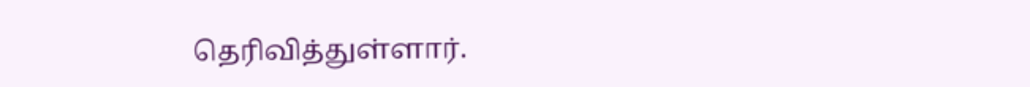தெரிவித்துள்ளார்.